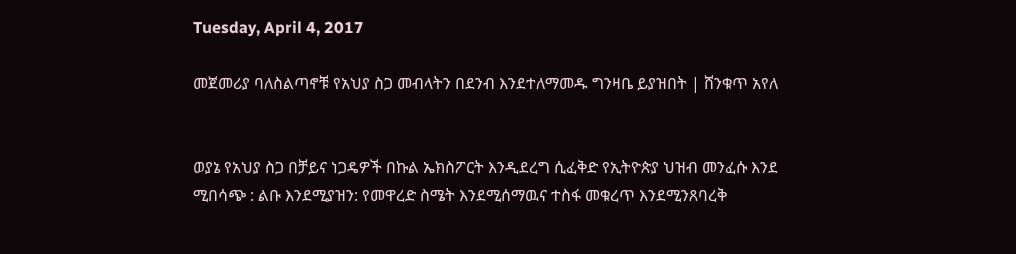Tuesday, April 4, 2017

መጀመሪያ ባለስልጣኖቹ የአህያ ስጋ መብላትን በደንብ እንደተለማመዱ ግንዛቤ ይያዝበት | ሸንቁጥ አየለ


ወያኔ የአህያ ስጋ በቻይና ነጋዴዎች በኩል ኤክስፖርት እንዲደረግ ሲፈቅድ የኢትዮጵያ ህዝብ መንፈሱ እንደ ሚበሳጭ : ልቡ እንደሚያዝን: የመዋረድ ስሜት እንደሚሰማዉና ተስፋ መቁረጥ እንደሚንጸባረቅ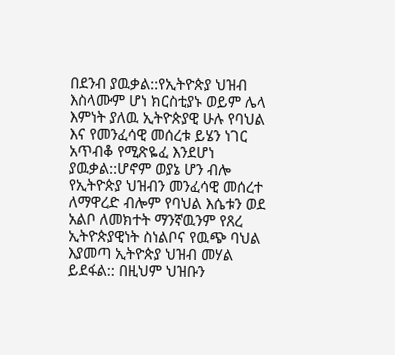በደንብ ያዉቃል::የኢትዮጵያ ህዝብ እስላሙም ሆነ ክርስቲያኑ ወይም ሌላ እምነት ያለዉ ኢትዮጵያዊ ሁሉ የባህል እና የመንፈሳዊ መሰረቱ ይሄን ነገር አጥብቆ የሚጽዬፈ እንደሆነ ያዉቃል::ሆኖም ወያኔ ሆን ብሎ የኢትዮጵያ ህዝብን መንፈሳዊ መሰረተ ለማዋረድ ብሎም የባህል እሴቱን ወደ አልቦ ለመክተት ማንኛዉንም የጸረ ኢትዮጵያዊነት ስነልቦና የዉጭ ባህል እያመጣ ኢትዮጵያ ህዝብ መሃል ይደፋል:: በዚህም ህዝቡን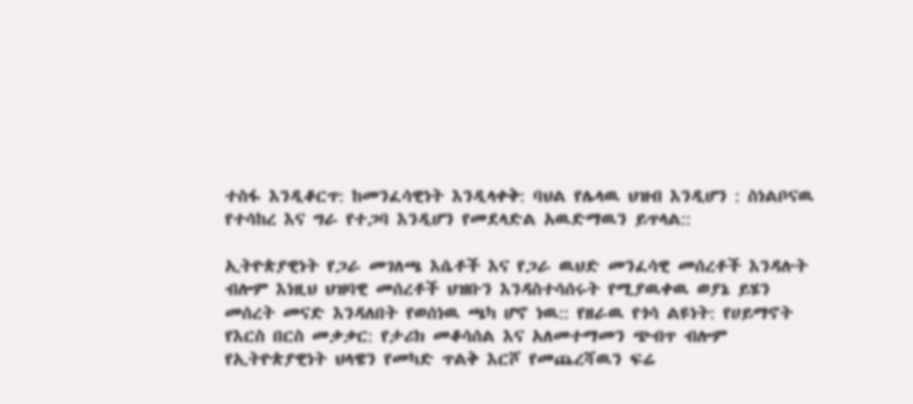ተስፋ እንዲቆርጥ: ከመንፈሳዊነት እንዲላቀቅ: ባህል የሌላዉ ህዝብ እንዲሆን : ስነልቦናዉ የተሳከረ እና ግራ የተጋባ እንዲሆን የመደላድል አዉድማዉን ይጥላል::

ኢትዮጵያዊነት የጋራ መገለጫ እሴቶች እና የጋራ ዉህድ መንፈሳዊ መሰረቶች እንዳሉት ብሎም እነዚህ ህዝባዊ መሰረቶች ህዝቡን እንዳስተሳሰሩት የሚያዉቀዉ ወያኔ ይሄን መሰረት መናድ እንዳለበት የወሰነዉ ጫካ ሆኖ ነዉ:: የዘራዉ የጎሳ ልዩነት: የሀይማኖት የእርስ በርስ መቃቃር: የታሪክ መቆሳሰል እና አለመተማመን ጭብጥ ብሎም የኢትዮጵያዊነት ህላዌን የመካድ ጥልቅ እርሾ የመጨረሻዉን ፍሬ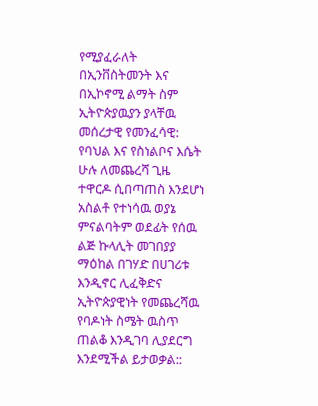የሚያፈራለት በኢንቨስትመንት እና በኢኮኖሚ ልማት ስም ኢትዮጵያዉያን ያላቸዉ መሰረታዊ የመንፈሳዊ: የባህል እና የስነልቦና እሴት ሁሉ ለመጨረሻ ጊዜ ተዋርዶ ሲበጣጠስ እንደሆነ አስልቶ የተነሳዉ ወያኔ ምናልባትም ወደፊት የሰዉ ልጅ ኩላሊት መገበያያ ማዕከል በገሃድ በሀገሪቱ እንዲኖር ሊፈቅድና ኢትዮጵያዊነት የመጨረሻዉ የባዶነት ስሜት ዉስጥ ጠልቆ እንዲገባ ሊያደርግ እንደሚችል ይታወቃል::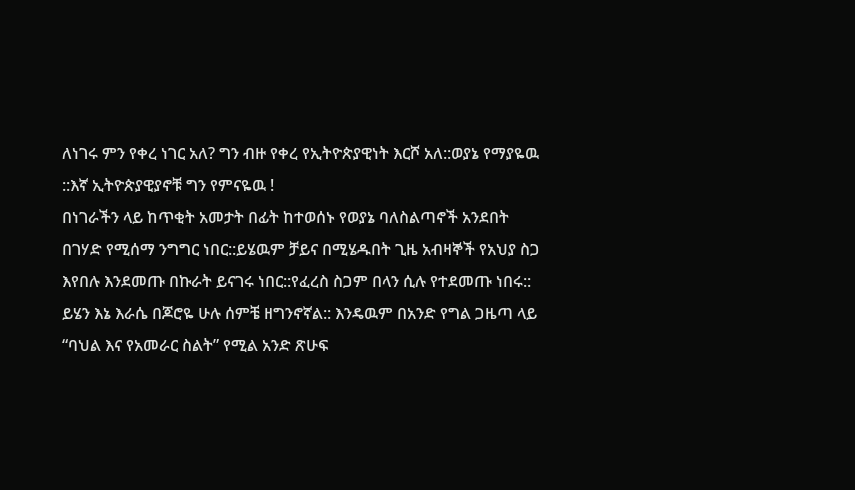ለነገሩ ምን የቀረ ነገር አለ? ግን ብዙ የቀረ የኢትዮጵያዊነት እርሾ አለ::ወያኔ የማያዬዉ ::እኛ ኢትዮጵያዊያኖቹ ግን የምናዬዉ !
በነገራችን ላይ ከጥቂት አመታት በፊት ከተወሰኑ የወያኔ ባለስልጣኖች አንደበት በገሃድ የሚሰማ ንግግር ነበር::ይሄዉም ቻይና በሚሄዱበት ጊዜ አብዛኞች የአህያ ስጋ እየበሉ እንደመጡ በኩራት ይናገሩ ነበር::የፈረስ ስጋም በላን ሲሉ የተደመጡ ነበሩ:: ይሄን እኔ እራሴ በጆሮዬ ሁሉ ሰምቼ ዘግንኖኛል:: እንዴዉም በአንድ የግል ጋዜጣ ላይ “ባህል እና የአመራር ስልት” የሚል አንድ ጽሁፍ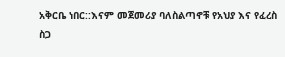አቅርቤ ነበር::እናም መጀመሪያ ባለስልጣኖቹ የአህያ እና የፈረስ ስጋ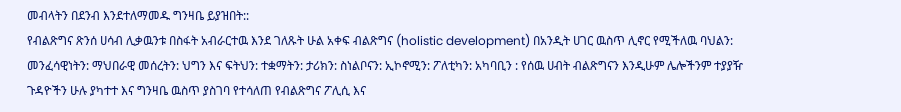መብላትን በደንብ እንደተለማመዱ ግንዛቤ ይያዝበት::
የብልጽግና ጽንሰ ሀሳብ ሊቃዉንቱ በስፋት አብራርተዉ እንደ ገለጹት ሁል አቀፍ ብልጽግና (holistic development) በአንዲት ሀገር ዉስጥ ሊኖር የሚችለዉ ባህልን: መንፈሳዊነትን: ማህበራዊ መሰረትን: ህግን እና ፍትህን: ተቋማትን: ታሪክን: ስነልቦናን: ኢኮኖሚን: ፖለቲካን: አካባቢን : የሰዉ ሀብት ብልጽግናን እንዲሁም ሌሎችንም ተያያዥ ጉዳዮችን ሁሉ ያካተተ እና ግንዛቤ ዉስጥ ያስገባ የተሳለጠ የብልጽግና ፖሊሲ እና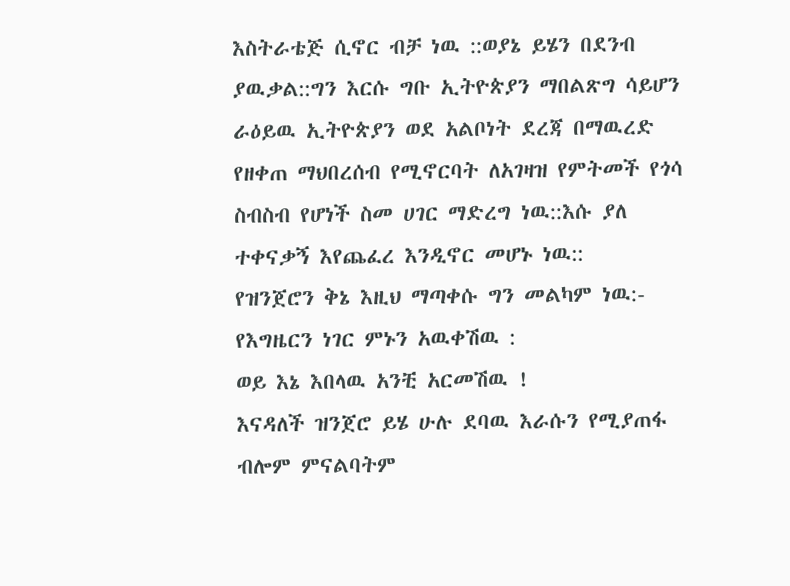እስትራቴጅ ሲኖር ብቻ ነዉ ::ወያኔ ይሄን በደንብ ያዉቃል::ግን እርሱ ግቡ ኢትዮጵያን ማበልጽግ ሳይሆን ራዕይዉ ኢትዮጵያን ወደ አልቦነት ደረጃ በማዉረድ የዘቀጠ ማህበረሰብ የሚኖርባት ለአገዛዝ የምትመች የጎሳ ስብስብ የሆነች ስመ ሀገር ማድረግ ነዉ::እሱ ያለ ተቀናቃኝ እየጨፈረ እንዲኖር መሆኑ ነዉ::
የዝንጀሮን ቅኔ እዚህ ማጣቀሱ ግን መልካም ነዉ:-
የእግዜርን ነገር ምኑን አዉቀሽዉ :
ወይ እኔ እበላዉ አንቺ አርመሽዉ !
እናዳለች ዝንጀሮ ይሄ ሁሉ ደባዉ እራሱን የሚያጠፋ ብሎም ምናልባትም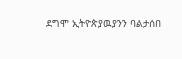ደግሞ ኢትዮጵያዉያንን ባልታሰበ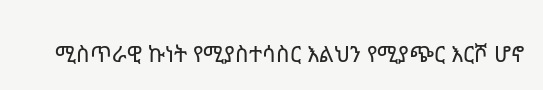ሚስጥራዊ ኩነት የሚያስተሳስር እልህን የሚያጭር እርሾ ሆኖ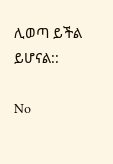ሊወጣ ይችል ይሆናል::

No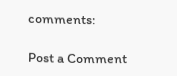comments:

Post a Comment